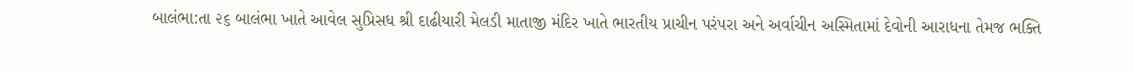બાલંભા:તા ૨૬ બાલંભા ખાતે આવેલ સુપ્રિસધ શ્રી દાઢીયારી મેલડી માતાજી મંદિર ખાતે ભારતીય પ્રાચીન પરંપરા અને અર્વાચીન અસ્મિતામાં દેવોની આરાધના તેમજ ભક્તિ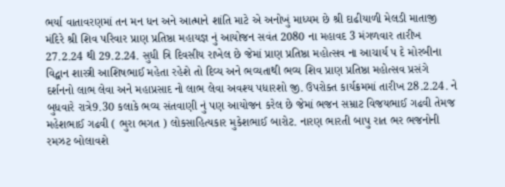ભર્યા વાતાવરણમાં તન મન ધન અને આત્માને શાંતિ માટે એ અનોખું માધ્યમ છે શ્રી દાઢીયાળી મેલડી માતાજી મંદિરે શ્રી શિવ પરિવાર પ્રાણ પ્રતિષ્ઠા મહાયજ્ઞ નું આયોજન સવંત 2080 ના મહાવદ 3 મંગળવાર તારીખ 27.2.24 થી 29.2.24. સુધી ત્રિ દિવસીય રાખેલ છે જેમાં પ્રાણ પ્રતિષ્ઠા મહોત્સવ ના આચાર્ય પ દે મોરબીના વિદ્વાન શાસ્ત્રી આશિષભાઈ મહેતા રહેશે તો દિવ્ય અને ભવ્યતાથી ભવ્ય શિવ પ્રાણ પ્રતિષ્ઠા મહોત્સવ પ્રસંગે દર્શનનો લાભ લેવા અને મહાપ્રસાદ નો લાભ લેવા અવશ્ય પધારશો જી. ઉપરોક્ત કાર્યક્રમમાં તારીખ 28.2.24. ને બુધવારે રાત્રે9.30 કલાકે ભવ્ય સંતવાણી નું પણ આયોજન કરેલ છે જેમાં ભજન સમ્રાટ વિજયભાઈ ગઢવી તેમજ મહેશભાઈ ગઢવી ( ભુરા ભગત ) લોકસાહિત્યકાર મુકેશભાઈ બારોટ. નારણ ભારતી બાપુ રાત ભર ભજનોની રમઝટ બોલાવશે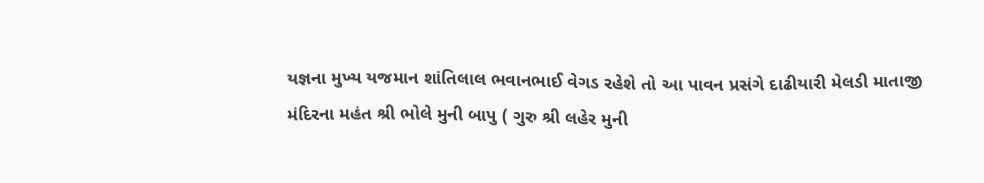યજ્ઞના મુખ્ય યજમાન શાંતિલાલ ભવાનભાઈ વેગડ રહેશે તો આ પાવન પ્રસંગે દાઢીયારી મેલડી માતાજી મંદિરના મહંત શ્રી ભોલે મુની બાપુ ( ગુરુ શ્રી લહેર મુની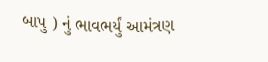બાપુ ) નું ભાવભર્યું આમંત્રણ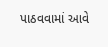પાઠવવામાં આવે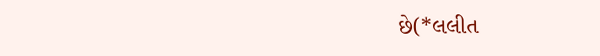છે(*લલીત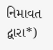નિમાવત દ્વારા*)